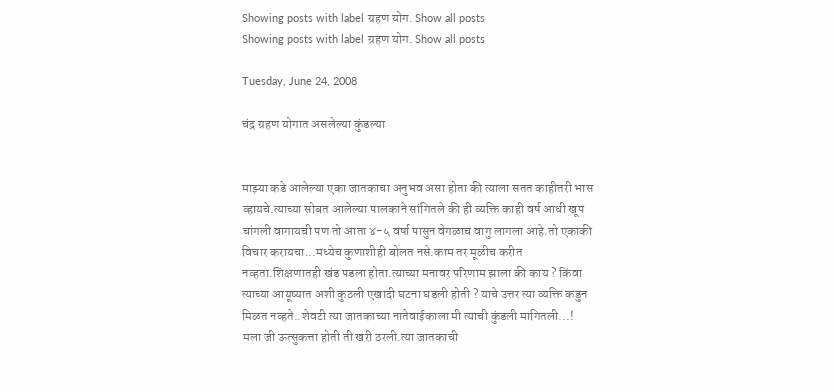Showing posts with label ग्रहण योग. Show all posts
Showing posts with label ग्रहण योग. Show all posts

Tuesday, June 24, 2008

चंद्र ग्रहण योगात असलेल्या कुंडल्या


माझ्या कडे आलेल्या एका जातकाचा अनुभव असा होता की त्याला सतत काहीतरी भास व्हायचे.त्याच्या सोबत आलेल्या पालकाने सांगितले की ही व्यक्ति काही वर्ष आधी खूप चांगली वागायची पण तो आता ४-५ वर्षा पासुन वेगळाच वागु लागला आहे.तो एकाकी विचार करायचा...मध्येच कुणाशीही बोलत नसे.काम तर मूळीच करीत नव्हता.शिक्षणातही खंड पडला होता.त्याच्या मनावर परिणाम झाला की काय ? किंवा त्याच्या आयूष्यात अशी कुठली एखादी घटना घडली होती ? याचे उत्तर त्या व्यक्ति कडुन मिळत नव्हते..शेवटी त्या जातकाच्या नातेवाईकाला मी त्याची कुंडली मागितली...!
मला जी ऊत्सुकत्ता होती ती खरी ठरली.त्या जातकाची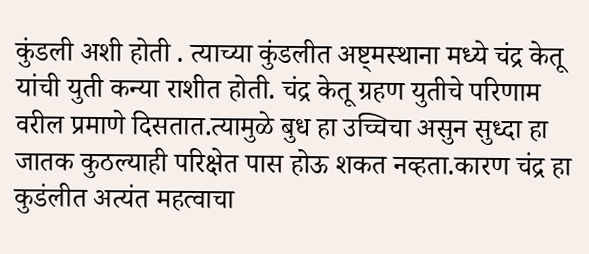कुंडली अशी होती . त्याच्या कुंडलीत अष्ट्मस्थाना मध्ये चंद्र केतू यांची युती कन्या राशीत होती. चंद्र केतू ग्रहण युतीचे परिणाम वरील प्रमाणे दिसतात.त्यामुळे बुध हा उच्चिचा असुन सुध्दा हा जातक कुठल्याही परिक्षेत पास होऊ शकत नव्हता.कारण चंद्र हा कुडंलीत अत्यंत महत्वाचा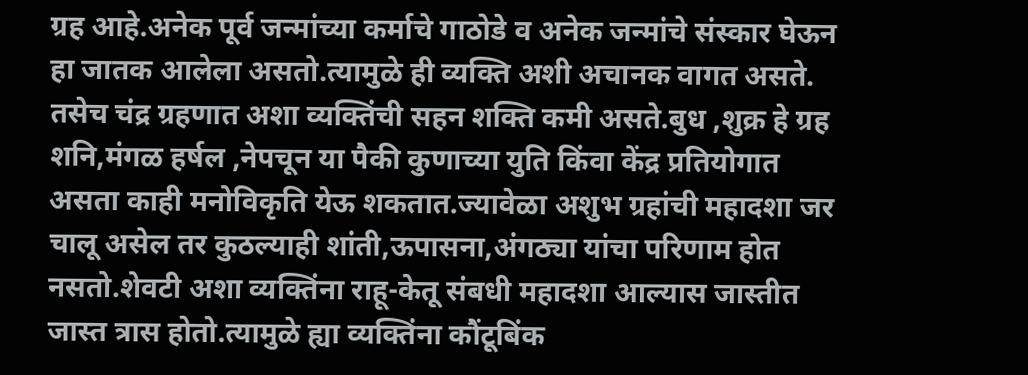ग्रह आहे.अनेक पूर्व जन्मांच्या कर्माचे गाठोडे व अनेक जन्मांचे संस्कार घेऊन हा जातक आलेला असतो.त्यामुळे ही व्यक्ति अशी अचानक वागत असते. तसेच चंद्र ग्रहणात अशा व्यक्तिंची सहन शक्ति कमी असते.बुध ,शुक्र हे ग्रह शनि,मंगळ हर्षल ,नेपचून या पैकी कुणाच्या युति किंवा केंद्र प्रतियोगात असता काही मनोविकृति येऊ शकतात.ज्यावेळा अशुभ ग्रहांची महादशा जर चालू असेल तर कुठल्याही शांती,ऊपासना,अंगठ्या यांचा परिणाम होत नसतो.शेवटी अशा व्यक्तिंना राहू-केतू संबधी महादशा आल्यास जास्तीत जास्त त्रास होतो.त्यामुळे ह्या व्यक्तिंना कौंटूबिंक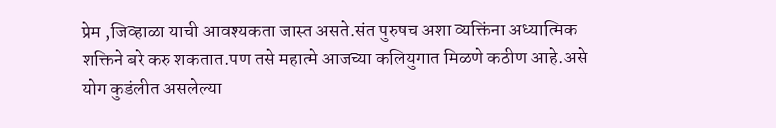प्रेम ,जिव्हाळा याची आवश्यकता जास्त असते.संत पुरुषच अशा व्यक्तिंना अध्यात्मिक शक्तिने बरे करु शकतात.पण तसे महात्मे आजच्या कलियुगात मिळणे कठीण आहे.असे योग कुडंलीत असलेल्या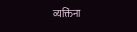व्यक्तिंना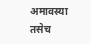अमावस्या तसेच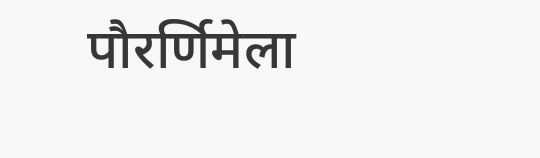पौरर्णिमेला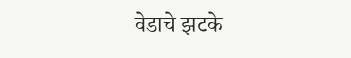वेडाचे झटके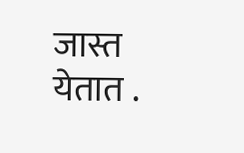जास्त येतात .